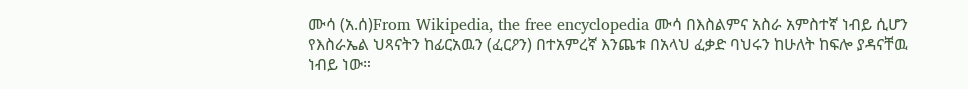ሙሳ (አ.ሰ)From Wikipedia, the free encyclopedia ሙሳ በእስልምና አስራ አምስተኛ ነብይ ሲሆን የእስራኤል ህጻናትን ከፊርአዉን (ፈርዖን) በተአምረኛ እንጨቱ በአላህ ፈቃድ ባህሩን ከሁለት ከፍሎ ያዳናቸዉ ነብይ ነው።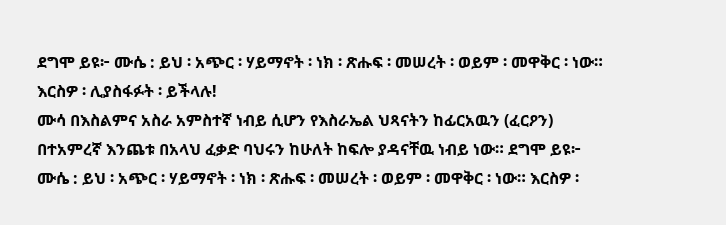ደግሞ ይዩ፦ ሙሴ : ይህ ፡ አጭር ፡ ሃይማኖት ፡ ነክ ፡ ጽሑፍ ፡ መሠረት ፡ ወይም ፡ መዋቅር ፡ ነው። እርስዎ ፡ ሊያስፋፉት ፡ ይችላሉ!
ሙሳ በእስልምና አስራ አምስተኛ ነብይ ሲሆን የእስራኤል ህጻናትን ከፊርአዉን (ፈርዖን) በተአምረኛ እንጨቱ በአላህ ፈቃድ ባህሩን ከሁለት ከፍሎ ያዳናቸዉ ነብይ ነው። ደግሞ ይዩ፦ ሙሴ : ይህ ፡ አጭር ፡ ሃይማኖት ፡ ነክ ፡ ጽሑፍ ፡ መሠረት ፡ ወይም ፡ መዋቅር ፡ ነው። እርስዎ ፡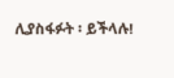ሊያስፋፉት ፡ ይችላሉ!